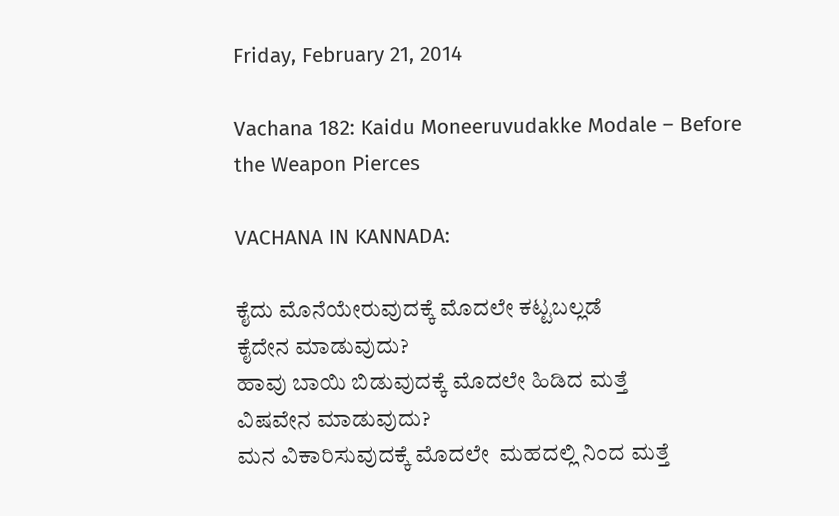Friday, February 21, 2014

Vachana 182: Kaidu Moneeruvudakke Modale – Before the Weapon Pierces

VACHANA IN KANNADA:

ಕೈದು ಮೊನೆಯೇರುವುದಕ್ಕೆ ಮೊದಲೇ ಕಟ್ಟಬಲ್ಲಡೆ
ಕೈದೇನ ಮಾಡುವುದು?
ಹಾವು ಬಾಯಿ ಬಿಡುವುದಕ್ಕೆ ಮೊದಲೇ ಹಿಡಿದ ಮತ್ತೆ
ವಿಷವೇನ ಮಾಡುವುದು?
ಮನ ವಿಕಾರಿಸುವುದಕ್ಕೆ ಮೊದಲೇ  ಮಹದಲ್ಲಿ ನಿಂದ ಮತ್ತೆ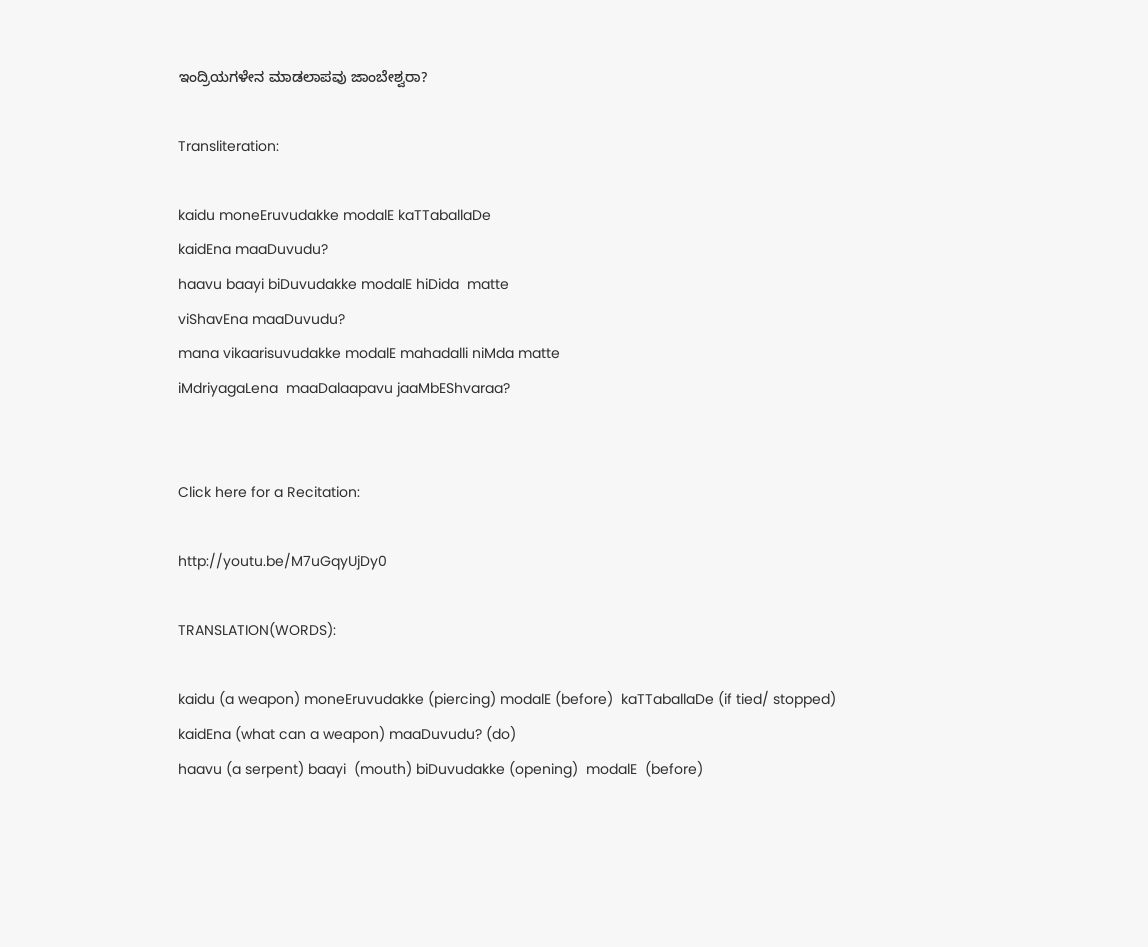ಇಂದ್ರಿಯಗಳೇನ ಮಾಡಲಾಪವು ಜಾಂಬೇಶ್ವರಾ?

Transliteration:

kaidu moneEruvudakke modalE kaTTaballaDe
kaidEna maaDuvudu?
haavu baayi biDuvudakke modalE hiDida  matte
viShavEna maaDuvudu?
mana vikaarisuvudakke modalE mahadalli niMda matte
iMdriyagaLena  maaDalaapavu jaaMbEShvaraa?


Click here for a Recitation:

http://youtu.be/M7uGqyUjDy0

TRANSLATION(WORDS):

kaidu (a weapon) moneEruvudakke (piercing) modalE (before)  kaTTaballaDe (if tied/ stopped)
kaidEna (what can a weapon) maaDuvudu? (do)
haavu (a serpent) baayi  (mouth) biDuvudakke (opening)  modalE  (before)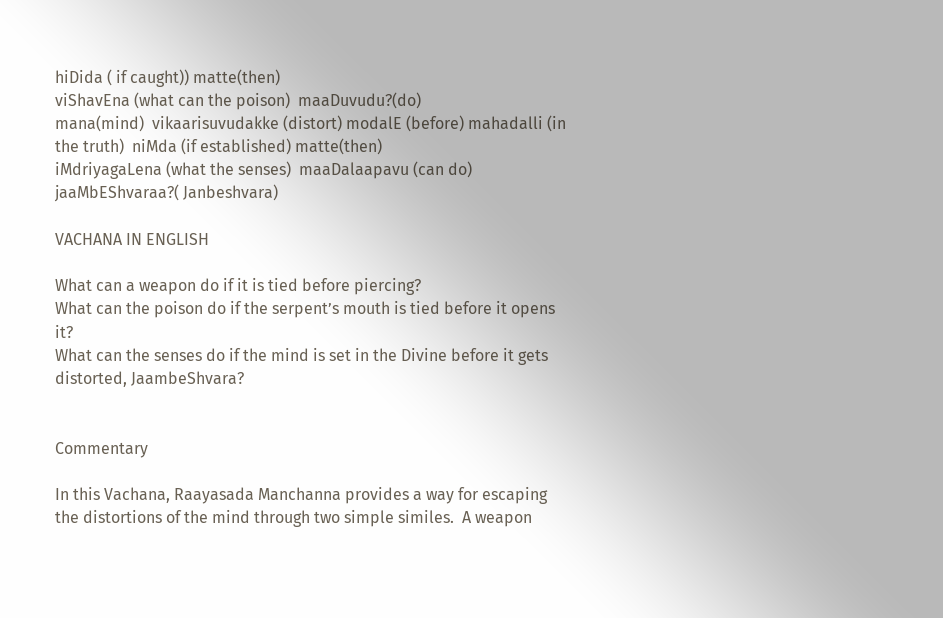hiDida ( if caught)) matte(then)
viShavEna (what can the poison)  maaDuvudu?(do)
mana(mind)  vikaarisuvudakke (distort) modalE (before) mahadalli (in the truth)  niMda (if established) matte(then)
iMdriyagaLena (what the senses)  maaDalaapavu (can do)  jaaMbEShvaraa?( Janbeshvara)

VACHANA IN ENGLISH

What can a weapon do if it is tied before piercing?
What can the poison do if the serpent’s mouth is tied before it opens it?
What can the senses do if the mind is set in the Divine before it gets distorted, JaambeShvara?


Commentary

In this Vachana, Raayasada Manchanna provides a way for escaping the distortions of the mind through two simple similes.  A weapon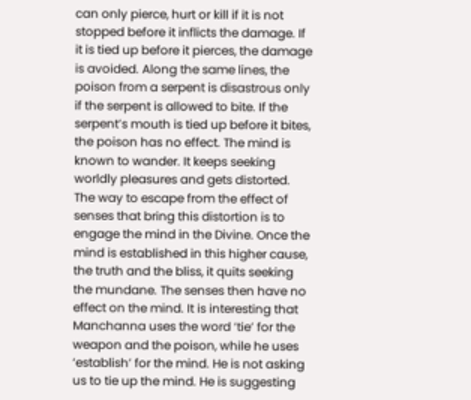can only pierce, hurt or kill if it is not stopped before it inflicts the damage. If it is tied up before it pierces, the damage is avoided. Along the same lines, the poison from a serpent is disastrous only if the serpent is allowed to bite. If the serpent’s mouth is tied up before it bites, the poison has no effect. The mind is known to wander. It keeps seeking worldly pleasures and gets distorted. The way to escape from the effect of senses that bring this distortion is to engage the mind in the Divine. Once the mind is established in this higher cause, the truth and the bliss, it quits seeking the mundane. The senses then have no effect on the mind. It is interesting that Manchanna uses the word ‘tie’ for the weapon and the poison, while he uses ‘establish’ for the mind. He is not asking us to tie up the mind. He is suggesting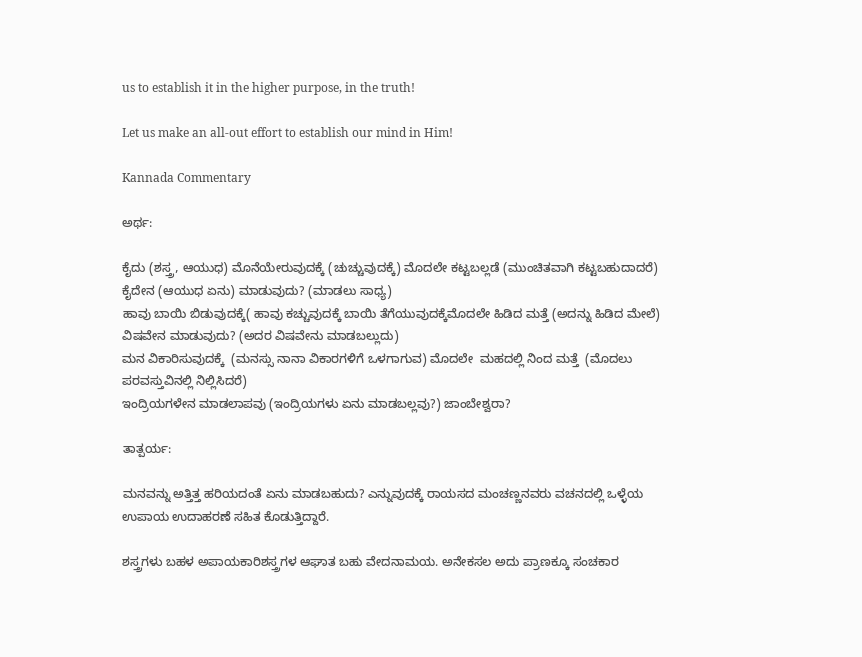us to establish it in the higher purpose, in the truth!

Let us make an all-out effort to establish our mind in Him!

Kannada Commentary

ಅರ್ಥ:

ಕೈದು (ಶಸ್ತ್ರ, ಆಯುಧ) ಮೊನೆಯೇರುವುದಕ್ಕೆ (ಚುಚ್ಚುವುದಕ್ಕೆ) ಮೊದಲೇ ಕಟ್ಟಬಲ್ಲಡೆ (ಮುಂಚಿತವಾಗಿ ಕಟ್ಟಬಹುದಾದರೆ)
ಕೈದೇನ (ಆಯುಧ ಏನು) ಮಾಡುವುದು? (ಮಾಡಲು ಸಾಧ್ಯ)
ಹಾವು ಬಾಯಿ ಬಿಡುವುದಕ್ಕೆ( ಹಾವು ಕಚ್ಚುವುದಕ್ಕೆ ಬಾಯಿ ತೆಗೆಯುವುದಕ್ಕೆಮೊದಲೇ ಹಿಡಿದ ಮತ್ತೆ (ಅದನ್ನು ಹಿಡಿದ ಮೇಲೆ)
ವಿಷವೇನ ಮಾಡುವುದು? (ಅದರ ವಿಷವೇನು ಮಾಡಬಲ್ಲುದು)
ಮನ ವಿಕಾರಿಸುವುದಕ್ಕೆ  (ಮನಸ್ಸು ನಾನಾ ವಿಕಾರಗಳಿಗೆ ಒಳಗಾಗುವ) ಮೊದಲೇ  ಮಹದಲ್ಲಿ ನಿಂದ ಮತ್ತೆ  (ಮೊದಲು ಪರವಸ್ತುವಿನಲ್ಲಿ ನಿಲ್ಲಿಸಿದರೆ)
ಇಂದ್ರಿಯಗಳೇನ ಮಾಡಲಾಪವು (ಇಂದ್ರಿಯಗಳು ಏನು ಮಾಡಬಲ್ಲವು?) ಜಾಂಬೇಶ್ವರಾ?

ತಾತ್ಪರ್ಯ:

ಮನವನ್ನು ಅತ್ತಿತ್ತ ಹರಿಯದಂತೆ ಏನು ಮಾಡಬಹುದು? ಎನ್ನುವುದಕ್ಕೆ ರಾಯಸದ ಮಂಚಣ್ಣನವರು ವಚನದಲ್ಲಿ ಒಳ್ಳೆಯ ಉಪಾಯ ಉದಾಹರಣೆ ಸಹಿತ ಕೊಡುತ್ತಿದ್ದಾರೆ.

ಶಸ್ತ್ರಗಳು ಬಹಳ ಅಪಾಯಕಾರಿಶಸ್ತ್ರಗಳ ಆಘಾತ ಬಹು ವೇದನಾಮಯ. ಅನೇಕಸಲ ಅದು ಪ್ರಾಣಕ್ಕೂ ಸಂಚಕಾರ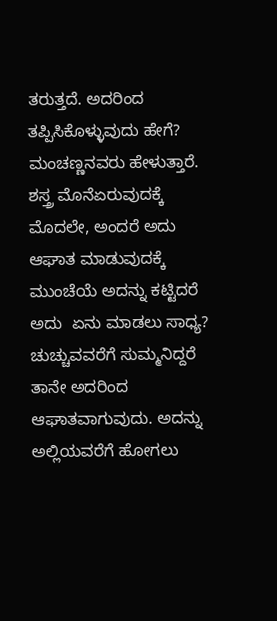ತರುತ್ತದೆ. ಅದರಿಂದ ತಪ್ಪಿಸಿಕೊಳ್ಳುವುದು ಹೇಗೆ? ಮಂಚಣ್ಣನವರು ಹೇಳುತ್ತಾರೆ. ಶಸ್ತ್ರ ಮೊನೆಏರುವುದಕ್ಕೆ ಮೊದಲೇ, ಅಂದರೆ ಅದು ಆಘಾತ ಮಾಡುವುದಕ್ಕೆ ಮುಂಚೆಯೆ ಅದನ್ನು ಕಟ್ಟಿದರೆ ಅದು  ಏನು ಮಾಡಲು ಸಾಧ್ಯ? ಚುಚ್ಚುವವರೆಗೆ ಸುಮ್ಮನಿದ್ದರೆ ತಾನೇ ಅದರಿಂದ ಆಘಾತವಾಗುವುದು. ಅದನ್ನು ಅಲ್ಲಿಯವರೆಗೆ ಹೋಗಲು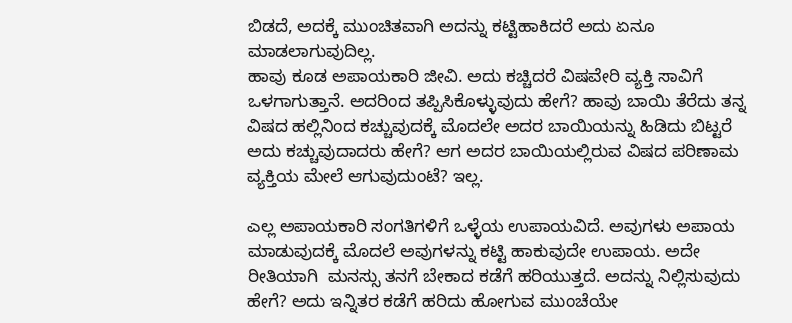ಬಿಡದೆ, ಅದಕ್ಕೆ ಮುಂಚಿತವಾಗಿ ಅದನ್ನು ಕಟ್ಟಿಹಾಕಿದರೆ ಅದು ಏನೂ ಮಾಡಲಾಗುವುದಿಲ್ಲ.
ಹಾವು ಕೂಡ ಅಪಾಯಕಾರಿ ಜೀವಿ. ಅದು ಕಚ್ಚಿದರೆ ವಿಷವೇರಿ ವ್ಯಕ್ತಿ ಸಾವಿಗೆ ಒಳಗಾಗುತ್ತಾನೆ. ಅದರಿಂದ ತಪ್ಪಿಸಿಕೊಳ್ಳುವುದು ಹೇಗೆ? ಹಾವು ಬಾಯಿ ತೆರೆದು ತನ್ನ ವಿಷದ ಹಲ್ಲಿನಿಂದ ಕಚ್ಚುವುದಕ್ಕೆ ಮೊದಲೇ ಅದರ ಬಾಯಿಯನ್ನು ಹಿಡಿದು ಬಿಟ್ಟರೆ ಅದು ಕಚ್ಚುವುದಾದರು ಹೇಗೆ? ಆಗ ಅದರ ಬಾಯಿಯಲ್ಲಿರುವ ವಿಷದ ಪರಿಣಾಮ ವ್ಯಕ್ತಿಯ ಮೇಲೆ ಆಗುವುದುಂಟೆ? ಇಲ್ಲ.

ಎಲ್ಲ ಅಪಾಯಕಾರಿ ಸಂಗತಿಗಳಿಗೆ ಒಳ್ಳೆಯ ಉಪಾಯವಿದೆ. ಅವುಗಳು ಅಪಾಯ ಮಾಡುವುದಕ್ಕೆ ಮೊದಲೆ ಅವುಗಳನ್ನು ಕಟ್ಟಿ ಹಾಕುವುದೇ ಉಪಾಯ. ಅದೇ ರೀತಿಯಾಗಿ  ಮನಸ್ಸು ತನಗೆ ಬೇಕಾದ ಕಡೆಗೆ ಹರಿಯುತ್ತದೆ. ಅದನ್ನು ನಿಲ್ಲಿಸುವುದು ಹೇಗೆ? ಅದು ಇನ್ನಿತರ ಕಡೆಗೆ ಹರಿದು ಹೋಗುವ ಮುಂಚೆಯೇ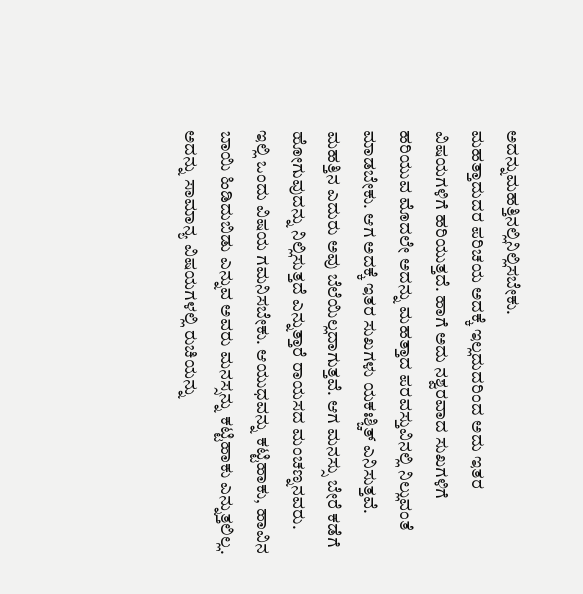ಅದನ್ನುಮಹತ್ತಿನಲ್ಲಿನಿಲ್ಲಿಸಬೇಕು.
ಮಹತ್ತಾದುದರ ಪರಿಚಯ ಅದಕ್ಕೆ ಇಲ್ಲದುದರಿಂದ ಅದು ಇತರ ವಿಷಯಗಳಿಗೆ ಹರಿಯುತ್ತದೆ. ಹಾಗೆ ಅದು ನಶ್ವರವಾದ ಸುಖಗಳಿಗೆ ಹರಿಯುವ ಮೊದಲೇ ಅದನ್ನು ಮಹತ್ತಾದ ಪರವಸ್ತುವಿನಲ್ಲಿ ನಿಲ್ಲುವಂತೆ ಮಾಡಬೇಕು. ಆಗ ಅದಕ್ಕೆ ಇತರ ಸುಖಗಳು ಯಕಃಶ್ಚಿತ್ ಎನಿಸುತ್ತವೆ. ಮಹತ್ತಿನ ಎದುರು ಅವು ಬೆಲೆಯಿಲ್ಲದಾಗುತ್ತವೆ. ಆಗ ಮನಸ್ಸು ಬೇರೆ ಕಡೆಗೆ ಹೋಗುವುದನ್ನು ನಿಲ್ಲಿಸುತ್ತದೆ ಎನ್ನುತ್ತಾರೆ ರಾಯಸದ ಮಂಚಣ್ನನವರು.
ಇಲ್ಲಿ ಒಂದು ವಿಷಯ ಗಮನಿಸಬೇಕು. ಆಯುಧವನ್ನು ಕಟ್ಟಿಹಾಕು, ಹಾವಿನ ಬಾಯಿ ಹಿಡಿದುಬಿಡು ಎನ್ನುವ ಅವರು ಮನಸ್ಸನ್ನು ಕಟ್ಟಿಹಾಕು ಎನ್ನುತ್ತಲಿಲ್ಲ. ಅದನ್ನು ಸಾಮಾನ್ಯ ವಿಷಯಗಳಲ್ಲಿ ರುಚಿಯನ್ನು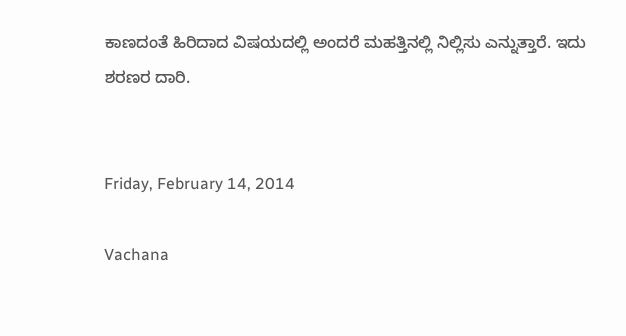ಕಾಣದಂತೆ ಹಿರಿದಾದ ವಿಷಯದಲ್ಲಿ ಅಂದರೆ ಮಹತ್ತಿನಲ್ಲಿ ನಿಲ್ಲಿಸು ಎನ್ನುತ್ತಾರೆ. ಇದು ಶರಣರ ದಾರಿ.


Friday, February 14, 2014

Vachana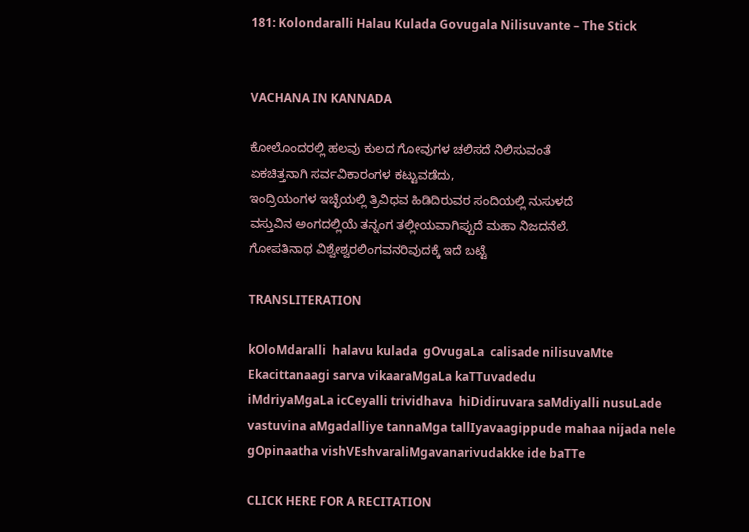181: Kolondaralli Halau Kulada Govugala Nilisuvante – The Stick


VACHANA IN KANNADA

ಕೋಲೊಂದರಲ್ಲಿ ಹಲವು ಕುಲದ ಗೋವುಗಳ ಚಲಿಸದೆ ನಿಲಿಸುವಂತೆ
ಏಕಚಿತ್ತನಾಗಿ ಸರ್ವವಿಕಾರಂಗಳ ಕಟ್ಟುವಡೆದು,
ಇಂದ್ರಿಯಂಗಳ ಇಚ್ಛೆಯಲ್ಲಿ ತ್ರಿವಿಧವ ಹಿಡಿದಿರುವರ ಸಂದಿಯಲ್ಲಿ ನುಸುಳದೆ
ವಸ್ತುವಿನ ಅಂಗದಲ್ಲಿಯೆ ತನ್ನಂಗ ತಲ್ಲೀಯವಾಗಿಪ್ಪುದೆ ಮಹಾ ನಿಜದನೆಲೆ.
ಗೋಪತಿನಾಥ ವಿಶ್ವೇಶ್ವರಲಿಂಗವನರಿವುದಕ್ಕೆ ಇದೆ ಬಟ್ಟೆ

TRANSLITERATION

kOloMdaralli  halavu kulada  gOvugaLa  calisade nilisuvaMte
Ekacittanaagi sarva vikaaraMgaLa kaTTuvadedu
iMdriyaMgaLa icCeyalli trividhava  hiDidiruvara saMdiyalli nusuLade
vastuvina aMgadalliye tannaMga tallIyavaagippude mahaa nijada nele
gOpinaatha vishVEshvaraliMgavanarivudakke ide baTTe

CLICK HERE FOR A RECITATION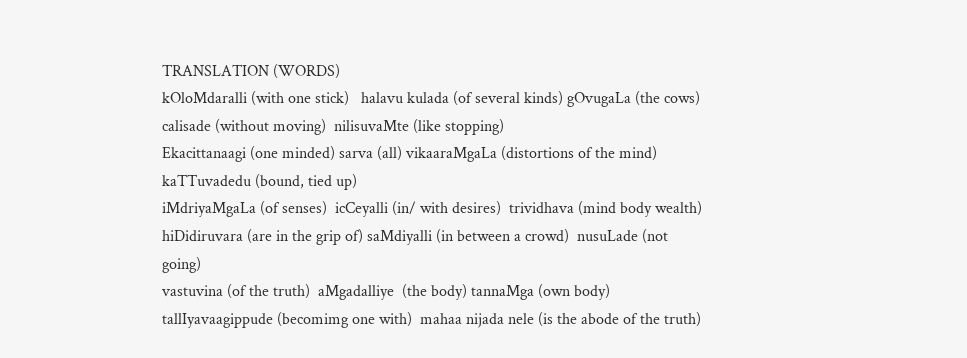TRANSLATION (WORDS)
kOloMdaralli (with one stick)   halavu kulada (of several kinds) gOvugaLa (the cows)  calisade (without moving)  nilisuvaMte (like stopping)
Ekacittanaagi (one minded) sarva (all) vikaaraMgaLa (distortions of the mind)  kaTTuvadedu (bound, tied up)
iMdriyaMgaLa (of senses)  icCeyalli (in/ with desires)  trividhava (mind body wealth) hiDidiruvara (are in the grip of) saMdiyalli (in between a crowd)  nusuLade (not going)
vastuvina (of the truth)  aMgadalliye  (the body) tannaMga (own body) tallIyavaagippude (becomimg one with)  mahaa nijada nele (is the abode of the truth)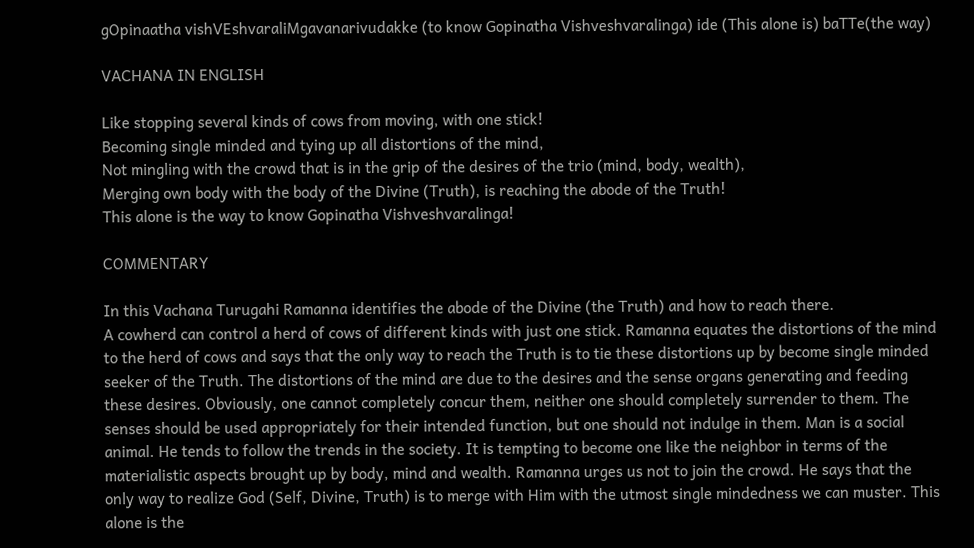gOpinaatha vishVEshvaraliMgavanarivudakke (to know Gopinatha Vishveshvaralinga) ide (This alone is) baTTe(the way)

VACHANA IN ENGLISH

Like stopping several kinds of cows from moving, with one stick!
Becoming single minded and tying up all distortions of the mind,
Not mingling with the crowd that is in the grip of the desires of the trio (mind, body, wealth),
Merging own body with the body of the Divine (Truth), is reaching the abode of the Truth!
This alone is the way to know Gopinatha Vishveshvaralinga!

COMMENTARY

In this Vachana Turugahi Ramanna identifies the abode of the Divine (the Truth) and how to reach there.
A cowherd can control a herd of cows of different kinds with just one stick. Ramanna equates the distortions of the mind to the herd of cows and says that the only way to reach the Truth is to tie these distortions up by become single minded seeker of the Truth. The distortions of the mind are due to the desires and the sense organs generating and feeding these desires. Obviously, one cannot completely concur them, neither one should completely surrender to them. The senses should be used appropriately for their intended function, but one should not indulge in them. Man is a social animal. He tends to follow the trends in the society. It is tempting to become one like the neighbor in terms of the materialistic aspects brought up by body, mind and wealth. Ramanna urges us not to join the crowd. He says that the only way to realize God (Self, Divine, Truth) is to merge with Him with the utmost single mindedness we can muster. This alone is the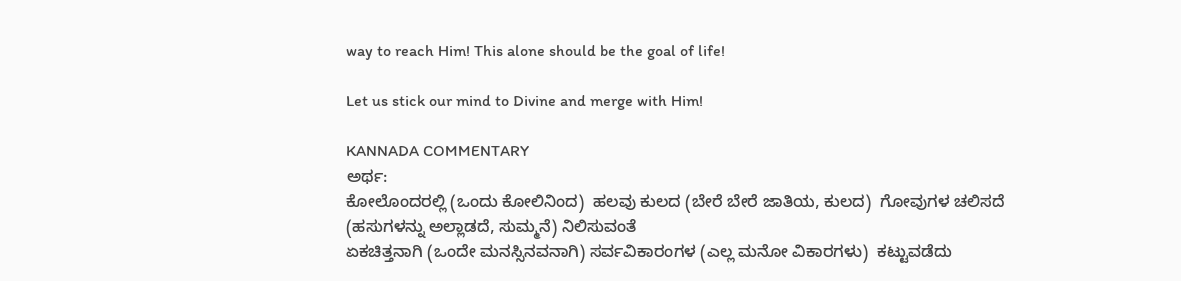way to reach Him! This alone should be the goal of life!

Let us stick our mind to Divine and merge with Him!

KANNADA COMMENTARY
ಅರ್ಥ:
ಕೋಲೊಂದರಲ್ಲಿ (ಒಂದು ಕೋಲಿನಿಂದ)  ಹಲವು ಕುಲದ (ಬೇರೆ ಬೇರೆ ಜಾತಿಯ, ಕುಲದ)  ಗೋವುಗಳ ಚಲಿಸದೆ (ಹಸುಗಳನ್ನು ಅಲ್ಲಾಡದೆ, ಸುಮ್ಮನೆ) ನಿಲಿಸುವಂತೆ
ಏಕಚಿತ್ತನಾಗಿ (ಒಂದೇ ಮನಸ್ಸಿನವನಾಗಿ) ಸರ್ವವಿಕಾರಂಗಳ (ಎಲ್ಲ ಮನೋ ವಿಕಾರಗಳು)  ಕಟ್ಟುವಡೆದು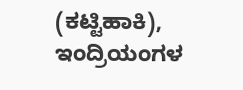(ಕಟ್ಟಿಹಾಕಿ),
ಇಂದ್ರಿಯಂಗಳ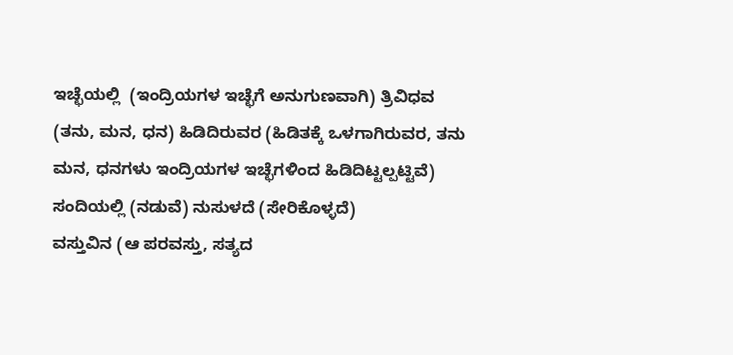ಇಚ್ಛೆಯಲ್ಲಿ  (ಇಂದ್ರಿಯಗಳ ಇಚ್ಛೆಗೆ ಅನುಗುಣವಾಗಿ) ತ್ರಿವಿಧವ (ತನು, ಮನ, ಧನ) ಹಿಡಿದಿರುವರ (ಹಿಡಿತಕ್ಕೆ ಒಳಗಾಗಿರುವರ, ತನು ಮನ, ಧನಗಳು ಇಂದ್ರಿಯಗಳ ಇಚ್ಛೆಗಳಿಂದ ಹಿಡಿದಿಟ್ಟಲ್ಪಟ್ಟಿವೆ)   ಸಂದಿಯಲ್ಲಿ (ನಡುವೆ) ನುಸುಳದೆ (ಸೇರಿಕೊಳ್ಳದೆ)
ವಸ್ತುವಿನ (ಆ ಪರವಸ್ತು, ಸತ್ಯದ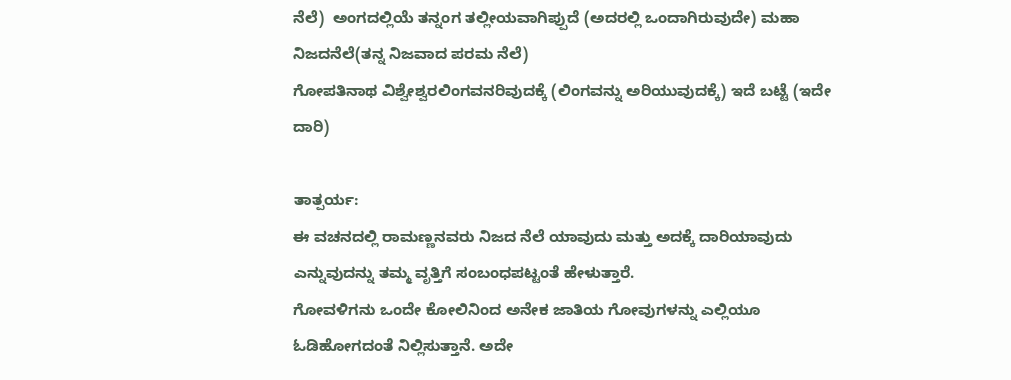ನೆಲೆ)  ಅಂಗದಲ್ಲಿಯೆ ತನ್ನಂಗ ತಲ್ಲೀಯವಾಗಿಪ್ಪುದೆ (ಅದರಲ್ಲಿ ಒಂದಾಗಿರುವುದೇ) ಮಹಾ ನಿಜದನೆಲೆ(ತನ್ನ ನಿಜವಾದ ಪರಮ ನೆಲೆ)
ಗೋಪತಿನಾಥ ವಿಶ್ವೇಶ್ವರಲಿಂಗವನರಿವುದಕ್ಕೆ (ಲಿಂಗವನ್ನು ಅರಿಯುವುದಕ್ಕೆ) ಇದೆ ಬಟ್ಟೆ (ಇದೇ ದಾರಿ)

ತಾತ್ಪರ್ಯ:
ಈ ವಚನದಲ್ಲಿ ರಾಮಣ್ಣನವರು ನಿಜದ ನೆಲೆ ಯಾವುದು ಮತ್ತು ಅದಕ್ಕೆ ದಾರಿಯಾವುದು ಎನ್ನುವುದನ್ನು ತಮ್ಮ ವೃತ್ತಿಗೆ ಸಂಬಂಧಪಟ್ಟಂತೆ ಹೇಳುತ್ತಾರೆ.
ಗೋವಳಿಗನು ಒಂದೇ ಕೋಲಿನಿಂದ ಅನೇಕ ಜಾತಿಯ ಗೋವುಗಳನ್ನು ಎಲ್ಲಿಯೂ ಓಡಿಹೋಗದಂತೆ ನಿಲ್ಲಿಸುತ್ತಾನೆ. ಅದೇ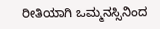ರೀತಿಯಾಗಿ ಒಮ್ಮನಸ್ಸಿನಿಂದ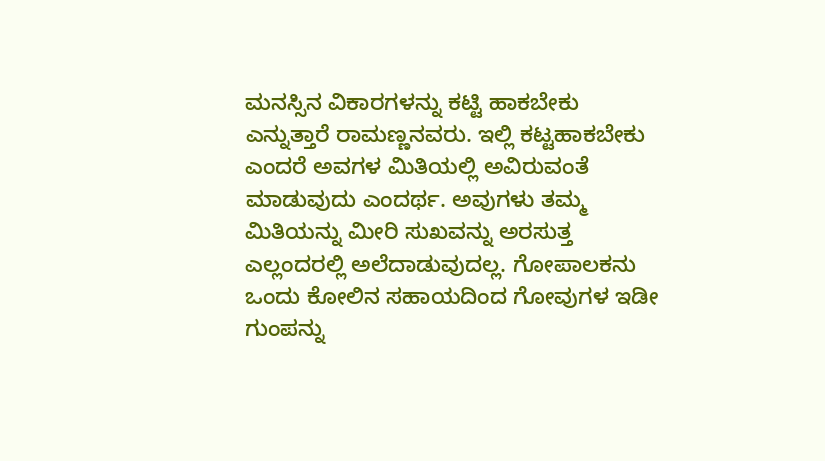ಮನಸ್ಸಿನ ವಿಕಾರಗಳನ್ನು ಕಟ್ಟಿ ಹಾಕಬೇಕು ಎನ್ನುತ್ತಾರೆ ರಾಮಣ್ಣನವರು. ಇಲ್ಲಿ ಕಟ್ಟಹಾಕಬೇಕು ಎಂದರೆ ಅವಗಳ ಮಿತಿಯಲ್ಲಿ ಅವಿರುವಂತೆ ಮಾಡುವುದು ಎಂದರ್ಥ. ಅವುಗಳು ತಮ್ಮ ಮಿತಿಯನ್ನು ಮೀರಿ ಸುಖವನ್ನು ಅರಸುತ್ತ  ಎಲ್ಲಂದರಲ್ಲಿ ಅಲೆದಾಡುವುದಲ್ಲ. ಗೋಪಾಲಕನು ಒಂದು ಕೋಲಿನ ಸಹಾಯದಿಂದ ಗೋವುಗಳ ಇಡೀ ಗುಂಪನ್ನು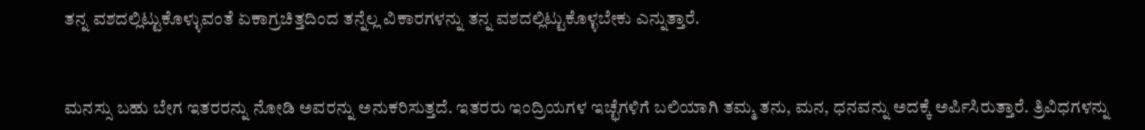ತನ್ನ ವಶದಲ್ಲಿಟ್ಟುಕೊಳ್ಳುವಂತೆ ಏಕಾಗ್ರಚಿತ್ತದಿಂದ ತನ್ನೆಲ್ಲ ವಿಕಾರಗಳನ್ನು ತನ್ನ ವಶದಲ್ಲಿಟ್ಟುಕೊಳ್ಳಬೇಕು ಎನ್ನುತ್ತಾರೆ.


ಮನಸ್ಸು ಬಹು ಬೇಗ ಇತರರನ್ನು ನೋಡಿ ಅವರನ್ನು ಅನುಕರಿಸುತ್ತದೆ. ಇತರರು ಇಂದ್ರಿಯಗಳ ಇಚ್ಛೆಗಳಿಗೆ ಬಲಿಯಾಗಿ ತಮ್ಮ ತನು, ಮನ, ಧನವನ್ನು ಅದಕ್ಕೆ ಅರ್ಪಿಸಿರುತ್ತಾರೆ. ತ್ರಿವಿಧಗಳನ್ನು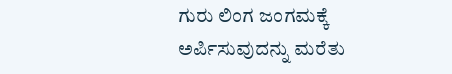ಗುರು ಲಿಂಗ ಜಂಗಮಕ್ಕೆ ಅರ್ಪಿಸುವುದನ್ನು ಮರೆತು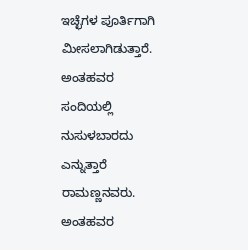ಇಚ್ಛೆಗಳ ಪೂರ್ತಿಗಾಗಿ ಮೀಸಲಾಗಿಡುತ್ತಾರೆ. ಅಂತಹವರ ಸಂದಿಯಲ್ಲಿ ನುಸುಳಬಾರದು ಎನ್ನುತ್ತಾರೆ ರಾಮಣ್ಣನವರು. ಅಂತಹವರ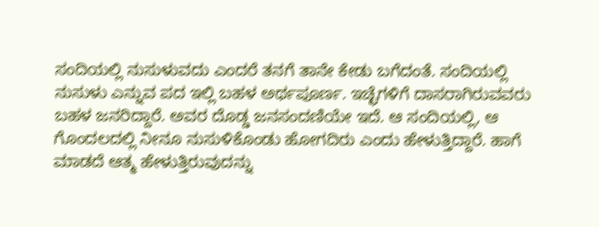ಸಂದಿಯಲ್ಲಿ ನುಸುಳುವದು ಎಂದರೆ ತನಗೆ ತಾನೇ ಕೇಡು ಬಗೆದಂತೆ. ಸಂದಿಯಲ್ಲಿ ನುಸುಳು ಎನ್ನುವ ಪದ ಇಲ್ಲಿ ಬಹಳ ಅರ್ಥಪೂರ್ಣ. ಇಚ್ಛೆಗಳಿಗೆ ದಾಸರಾಗಿರುವವರು ಬಹಳ ಜನರಿದ್ದಾರೆ. ಅವರ ದೊಡ್ಡ ಜನಸಂದಣಿಯೇ ಇದೆ. ಆ ಸಂದಿಯಲ್ಲಿ, ಆ ಗೊಂದಲದಲ್ಲಿ ನೀನೂ ನುಸುಳಿಕೊಂಡು ಹೋಗದಿರು ಎಂದು ಹೇಳುತ್ತಿದ್ದಾರೆ. ಹಾಗೆ ಮಾಡದೆ ಆತ್ಮ ಹೇಳುತ್ತಿರುವುದನ್ನು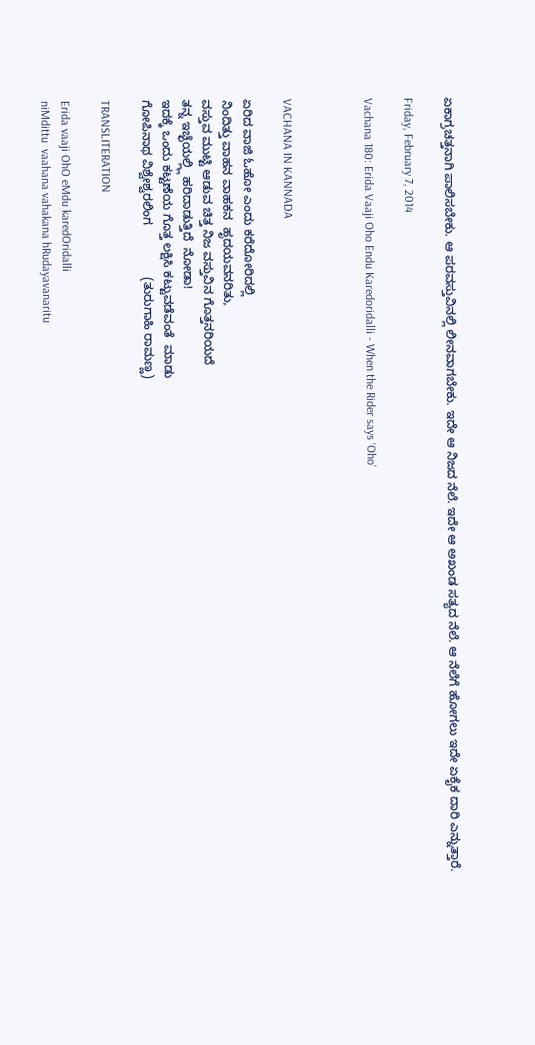ಏಕಾಗ್ರಚತ್ತನಾಗಿ ಪಾಲಿಸಬೇಕು. ಆ ಪರವಸ್ತುವಿನಲ್ಲಿ ಲೀನವಾಗಬೇಕು. ಇದೇ ಆ ನಿಜದ ನೆಲೆ. ಇದೇ ಆ ಅಖಂಡ ಸತ್ಯದ ನೆಲೆ. ಆ ನೆಲೆಗೆ ಹೋಗಲು ಇದೇ ಏಕೈಕ ದಾರಿ ಎನ್ನುತ್ತಾರೆ.

Friday, February 7, 2014

Vachana 180: Erida Vaaji Oho Endu Karedoridalli - When the Rider says ‘Oho’



VACHANA IN KANNADA

ಏರಿದ ವಾಜಿ ಓಹೋ ಎಂದು ಕರೆದೋರಿದಲ್ಲಿ
ನಿಂದಿತ್ತು ವಾಹನ ವಾಹಕನ  ಹೃದಯವನರಿತು,
ವಸ್ತುವ ಮುಟ್ಟಿ ಆಡುವ ಚಿತ್ತ ನಿಜ ವಸ್ತುವಿನ ಗೊತ್ತನರಿಯದೆ
ತನ್ನ ಇಚ್ಛೆಯಲ್ಲ್ಲಿ ಹರಿದಾಡುತ್ತಿದೆ  ನೋಡಾ!
ಇದಕ್ಕೆ ಒಂದು ಕಟ್ಟಣೆಯ ಗೊತ್ತ ಲಕ್ಷಿಸಿ ಕಟ್ಟುವಡೆವಂತೆ  ಮಾಡು
ಗೋಪಿನಾಥ ವಿಶ್ವೇಶ್ವರಲಿಂಗ               (ತುರುಗಾಹಿ ರಾಮಣ್ಣ)

TRANSLITERATION

Erida vaaji OhO eMdu karedOridalli
niMdittu  vaahana vahakana hRudayavanaritu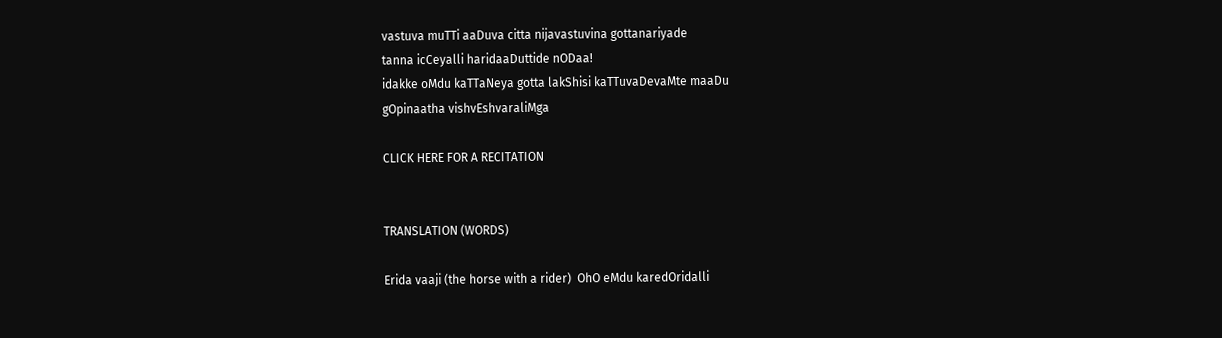vastuva muTTi aaDuva citta nijavastuvina gottanariyade
tanna icCeyalli haridaaDuttide nODaa!
idakke oMdu kaTTaNeya gotta lakShisi kaTTuvaDevaMte maaDu
gOpinaatha vishvEshvaraliMga

CLICK HERE FOR A RECITATION


TRANSLATION (WORDS)

Erida vaaji (the horse with a rider)  OhO eMdu karedOridalli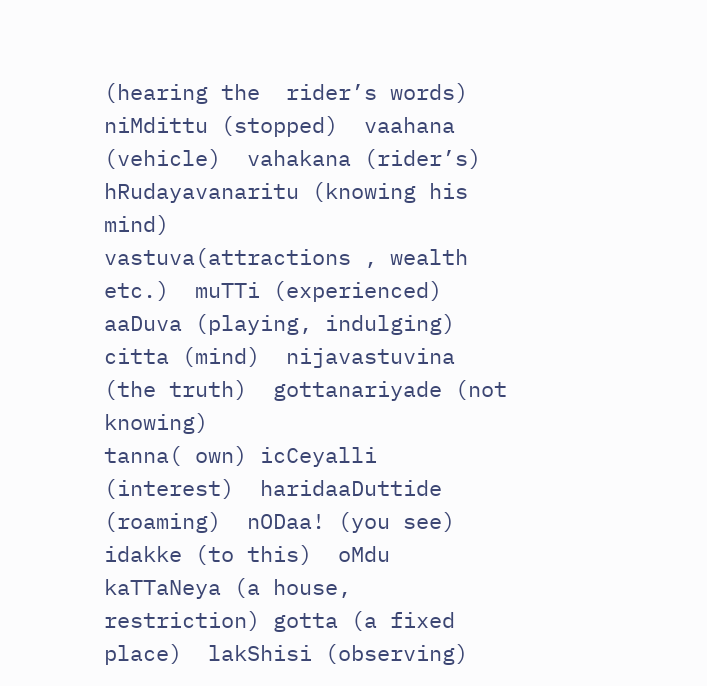(hearing the  rider’s words)
niMdittu (stopped)  vaahana (vehicle)  vahakana (rider’s)
hRudayavanaritu (knowing his mind)
vastuva(attractions , wealth etc.)  muTTi (experienced) aaDuva (playing, indulging)  citta (mind)  nijavastuvina (the truth)  gottanariyade (not knowing)
tanna( own) icCeyalli (interest)  haridaaDuttide (roaming)  nODaa! (you see)
idakke (to this)  oMdu kaTTaNeya (a house, restriction) gotta (a fixed place)  lakShisi (observing)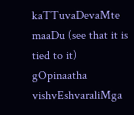kaTTuvaDevaMte maaDu (see that it is tied to it)
gOpinaatha vishvEshvaraliMga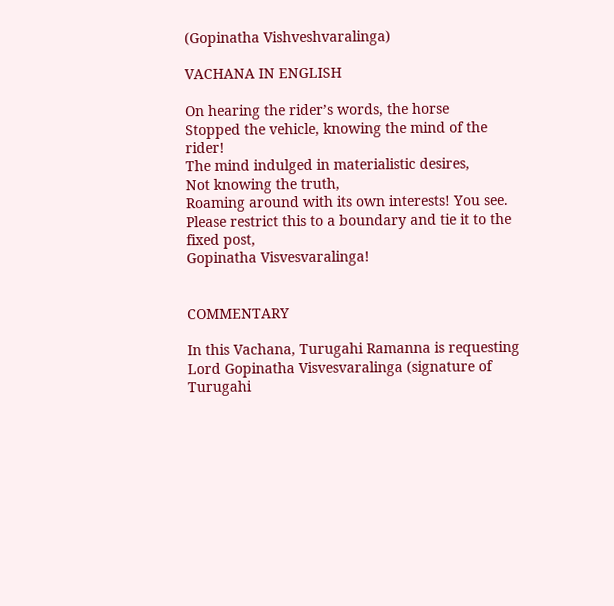(Gopinatha Vishveshvaralinga)

VACHANA IN ENGLISH

On hearing the rider’s words, the horse
Stopped the vehicle, knowing the mind of the rider!
The mind indulged in materialistic desires,
Not knowing the truth,
Roaming around with its own interests! You see.
Please restrict this to a boundary and tie it to the fixed post,
Gopinatha Visvesvaralinga!


COMMENTARY

In this Vachana, Turugahi Ramanna is requesting Lord Gopinatha Visvesvaralinga (signature of Turugahi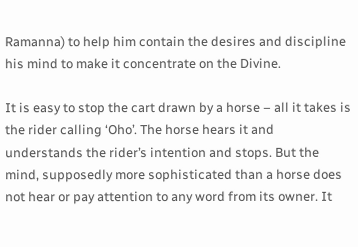Ramanna) to help him contain the desires and discipline his mind to make it concentrate on the Divine.

It is easy to stop the cart drawn by a horse – all it takes is the rider calling ‘Oho’. The horse hears it and understands the rider’s intention and stops. But the mind, supposedly more sophisticated than a horse does not hear or pay attention to any word from its owner. It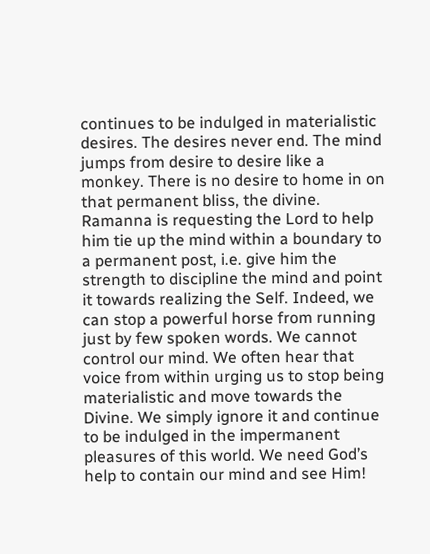continues to be indulged in materialistic desires. The desires never end. The mind jumps from desire to desire like a monkey. There is no desire to home in on that permanent bliss, the divine. Ramanna is requesting the Lord to help him tie up the mind within a boundary to a permanent post, i.e. give him the strength to discipline the mind and point it towards realizing the Self. Indeed, we can stop a powerful horse from running just by few spoken words. We cannot control our mind. We often hear that voice from within urging us to stop being materialistic and move towards the Divine. We simply ignore it and continue to be indulged in the impermanent pleasures of this world. We need God’s help to contain our mind and see Him!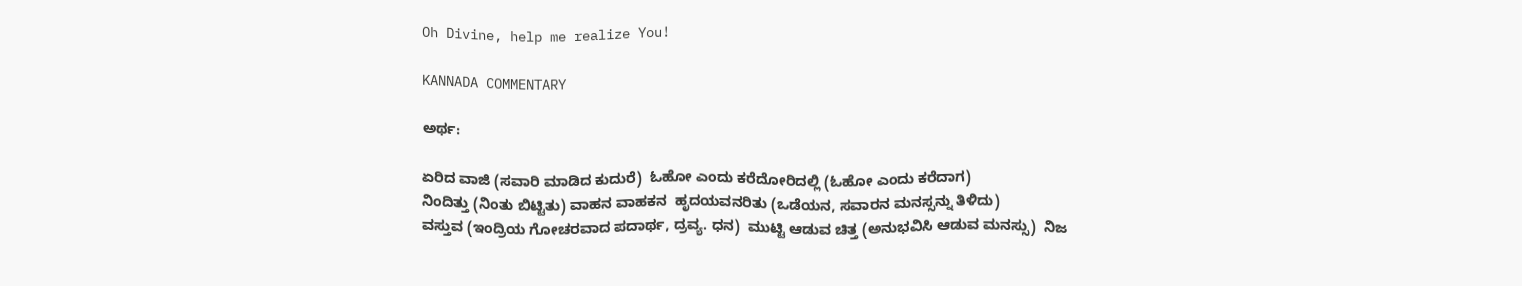Oh Divine, help me realize You!

KANNADA COMMENTARY

ಅರ್ಥ:

ಏರಿದ ವಾಜಿ (ಸವಾರಿ ಮಾಡಿದ ಕುದುರೆ)  ಓಹೋ ಎಂದು ಕರೆದೋರಿದಲ್ಲಿ (ಓಹೋ ಎಂದು ಕರೆದಾಗ)
ನಿಂದಿತ್ತು (ನಿಂತು ಬಿಟ್ಟಿತು) ವಾಹನ ವಾಹಕನ  ಹೃದಯವನರಿತು (ಒಡೆಯನ, ಸವಾರನ ಮನಸ್ಸನ್ನು ತಿಳಿದು)
ವಸ್ತುವ (ಇಂದ್ರಿಯ ಗೋಚರವಾದ ಪದಾರ್ಥ, ದ್ರವ್ಯ. ಧನ)  ಮುಟ್ಟಿ ಆಡುವ ಚಿತ್ತ (ಅನುಭವಿಸಿ ಆಡುವ ಮನಸ್ಸು)  ನಿಜ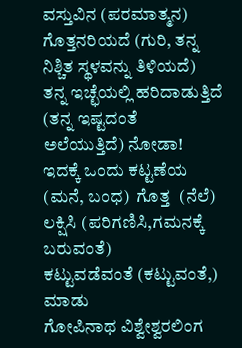ವಸ್ತುವಿನ (ಪರಮಾತ್ಮನ) ಗೊತ್ತನರಿಯದೆ (ಗುರಿ, ತನ್ನ ನಿಶ್ಚಿತ ಸ್ಥಳವನ್ನು ತಿಳಿಯದೆ)
ತನ್ನ ಇಚ್ಛೆಯಲ್ಲಿ ಹರಿದಾಡುತ್ತಿದೆ (ತನ್ನ ಇಷ್ಟದಂತೆ ಅಲೆಯುತ್ತಿದೆ) ನೋಡಾ!
ಇದಕ್ಕೆ ಒಂದು ಕಟ್ಟಣೆಯ (ಮನೆ, ಬಂಧ)  ಗೊತ್ತ  (ನೆಲೆ) ಲಕ್ಷಿಸಿ (ಪರಿಗಣಿಸಿ,ಗಮನಕ್ಕೆ ಬರುವಂತೆ)
ಕಟ್ಟುವಡೆವಂತೆ (ಕಟ್ಟುವಂತೆ,) ಮಾಡು
ಗೋಪಿನಾಥ ವಿಶ್ವೇಶ್ವರಲಿಂಗ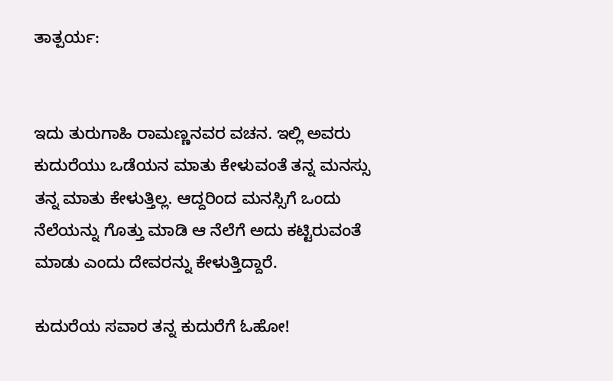ತಾತ್ಪರ್ಯ:


ಇದು ತುರುಗಾಹಿ ರಾಮಣ್ಣನವರ ವಚನ. ಇಲ್ಲಿ ಅವರು ಕುದುರೆಯು ಒಡೆಯನ ಮಾತು ಕೇಳುವಂತೆ ತನ್ನ ಮನಸ್ಸು ತನ್ನ ಮಾತು ಕೇಳುತ್ತಿಲ್ಲ. ಆದ್ದರಿಂದ ಮನಸ್ಸಿಗೆ ಒಂದು ನೆಲೆಯನ್ನು ಗೊತ್ತು ಮಾಡಿ ಆ ನೆಲೆಗೆ ಅದು ಕಟ್ಟಿರುವಂತೆ ಮಾಡು ಎಂದು ದೇವರನ್ನು ಕೇಳುತ್ತಿದ್ದಾರೆ.

ಕುದುರೆಯ ಸವಾರ ತನ್ನ ಕುದುರೆಗೆ ಓಹೋ!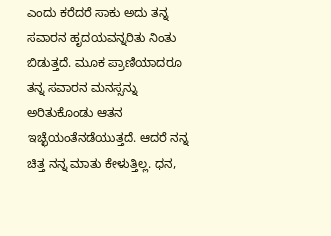ಎಂದು ಕರೆದರೆ ಸಾಕು ಅದು ತನ್ನ ಸವಾರನ ಹೃದಯವನ್ನರಿತು ನಿಂತು ಬಿಡುತ್ತದೆ. ಮೂಕ ಪ್ರಾಣಿಯಾದರೂ ತನ್ನ ಸವಾರನ ಮನಸ್ಸನ್ನು ಅರಿತುಕೊಂಡು ಆತನ ಇಚ್ಛೆಯಂತೆನಡೆಯುತ್ತದೆ. ಆದರೆ ನನ್ನ ಚಿತ್ತ ನನ್ನ ಮಾತು ಕೇಳುತ್ತಿಲ್ಲ. ಧನ,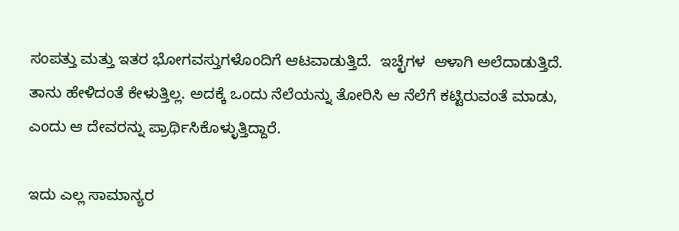ಸಂಪತ್ತು ಮತ್ತು ಇತರ ಭೋಗವಸ್ತುಗಳೊಂದಿಗೆ ಆಟವಾಡುತ್ತಿದೆ.  ಇಚ್ಛೆಗಳ  ಆಳಾಗಿ ಅಲೆದಾಡುತ್ತಿದೆ. ತಾನು ಹೇಳಿದಂತೆ ಕೇಳುತ್ತಿಲ್ಲ. ಅದಕ್ಕೆ ಒಂದು ನೆಲೆಯನ್ನು ತೋರಿಸಿ ಆ ನೆಲೆಗೆ ಕಟ್ಟಿರುವಂತೆ ಮಾಡು, ಎಂದು ಆ ದೇವರನ್ನು ಪ್ರಾರ್ಥಿಸಿಕೊಳ್ಳುತ್ತಿದ್ದಾರೆ.

ಇದು ಎಲ್ಲ ಸಾಮಾನ್ಯರ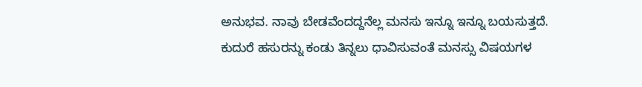ಅನುಭವ. ನಾವು ಬೇಡವೆಂದದ್ದನೆಲ್ಲ ಮನಸು ಇನ್ನೂ ಇನ್ನೂ ಬಯಸುತ್ತದೆ. ಕುದುರೆ ಹಸುರನ್ನು ಕಂಡು ತಿನ್ನಲು ಧಾವಿಸುವಂತೆ ಮನಸ್ಸು ವಿಷಯಗಳ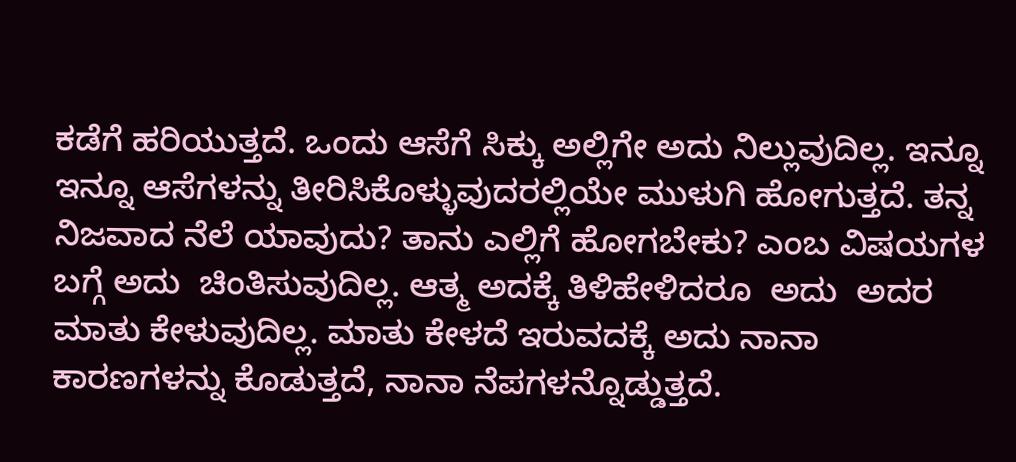ಕಡೆಗೆ ಹರಿಯುತ್ತದೆ. ಒಂದು ಆಸೆಗೆ ಸಿಕ್ಕು ಅಲ್ಲಿಗೇ ಅದು ನಿಲ್ಲುವುದಿಲ್ಲ. ಇನ್ನೂ ಇನ್ನೂ ಆಸೆಗಳನ್ನು ತೀರಿಸಿಕೊಳ್ಳುವುದರಲ್ಲಿಯೇ ಮುಳುಗಿ ಹೋಗುತ್ತದೆ. ತನ್ನ ನಿಜವಾದ ನೆಲೆ ಯಾವುದು? ತಾನು ಎಲ್ಲಿಗೆ ಹೋಗಬೇಕು? ಎಂಬ ವಿಷಯಗಳ ಬಗ್ಗೆ ಅದು  ಚಿಂತಿಸುವುದಿಲ್ಲ. ಆತ್ಮ ಅದಕ್ಕೆ ತಿಳಿಹೇಳಿದರೂ  ಅದು  ಅದರ ಮಾತು ಕೇಳುವುದಿಲ್ಲ. ಮಾತು ಕೇಳದೆ ಇರುವದಕ್ಕೆ ಅದು ನಾನಾ ಕಾರಣಗಳನ್ನು ಕೊಡುತ್ತದೆ, ನಾನಾ ನೆಪಗಳನ್ನೊಡ್ಡುತ್ತದೆ.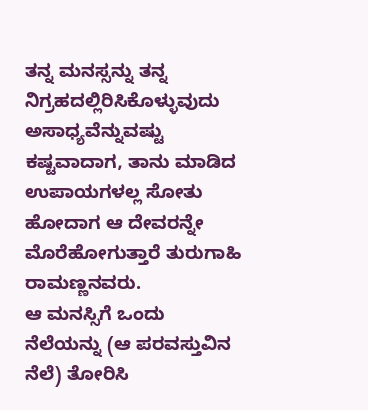ತನ್ನ ಮನಸ್ಸನ್ನು ತನ್ನ ನಿಗ್ರಹದಲ್ಲಿರಿಸಿಕೊಳ್ಳುವುದು ಅಸಾಧ್ಯವೆನ್ನುವಷ್ಟು ಕಷ್ಟವಾದಾಗ, ತಾನು ಮಾಡಿದ ಉಪಾಯಗಳಲ್ಲ ಸೋತು ಹೋದಾಗ ಆ ದೇವರನ್ನೇ ಮೊರೆಹೋಗುತ್ತಾರೆ ತುರುಗಾಹಿ ರಾಮಣ್ಣನವರು.
ಆ ಮನಸ್ಸಿಗೆ ಒಂದು ನೆಲೆಯನ್ನು (ಆ ಪರವಸ್ತುವಿನ ನೆಲೆ) ತೋರಿಸಿ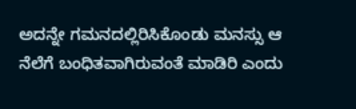ಅದನ್ನೇ ಗಮನದಲ್ಲಿರಿಸಿಕೊಂಡು ಮನಸ್ಸು ಆ ನೆಲೆಗೆ ಬಂಧಿತವಾಗಿರುವಂತೆ ಮಾಡಿರಿ ಎಂದು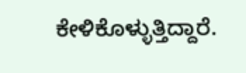ಕೇಳಿಕೊಳ್ಳುತ್ತಿದ್ದಾರೆ.